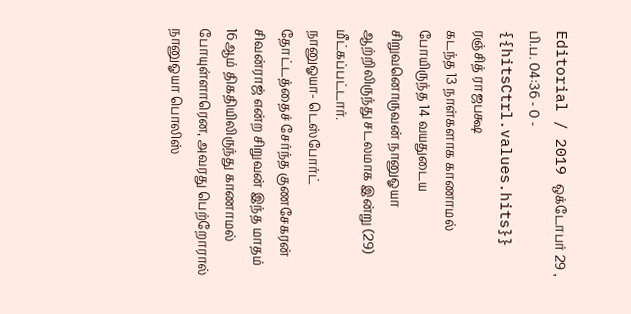Editorial / 2019 ஒக்டோபர் 29 , பி.ப. 04:36 - 0 - {{hitsCtrl.values.hits}}
ரஞ்சித் ராஜபக்ஷ
கடந்த 13 நாள்களாக காணாமல் போயிருந்த 14 வயதுடைய சிறுவனொருவன் நானுஓயா ஆற்றிலிருந்து சடலமாக இன்று (29) மீட்கப்பட்டார்.
நானுஓயா- டெஸ்போர்ட் தோட்டத்தைச் சேர்ந்த குணசேகரன் சிவன்ராஜ் என்ற சிறுவன் இந்த மாதம் 16ஆம் திகதியிலிருந்து காணாமல் போயுள்ளாரென, அவரது பெற்றோரால் நானுஓயா பொலிஸ்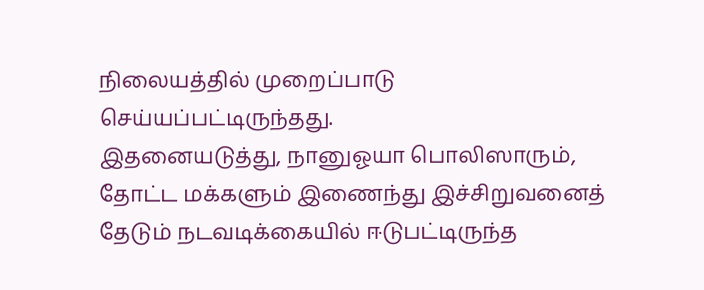நிலையத்தில் முறைப்பாடு செய்யப்பட்டிருந்தது.
இதனையடுத்து, நானுஓயா பொலிஸாரும், தோட்ட மக்களும் இணைந்து இச்சிறுவனைத் தேடும் நடவடிக்கையில் ஈடுபட்டிருந்த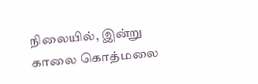நிலையில், இன்று காலை கொத்மலை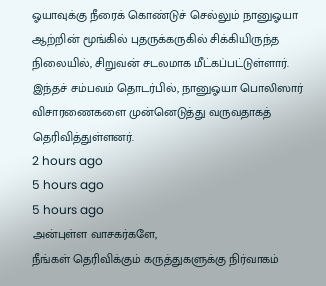ஓயாவுக்கு நீரைக் கொண்டுச் செல்லும் நானுஓயா ஆற்றின் மூங்கில் புதருக்கருகில் சிக்கியிருந்த நிலையில், சிறுவன் சடலமாக மீட்கப்பட்டுள்ளார்.
இந்தச் சம்பவம் தொடர்பில், நானுஓயா பொலிஸார் விசாரணைகளை முன்னெடுத்து வருவதாகத் தெரிவித்துள்ளனர்.
2 hours ago
5 hours ago
5 hours ago
அன்புள்ள வாசகர்களே,
நீங்கள் தெரிவிக்கும் கருத்துகளுக்கு நிர்வாகம்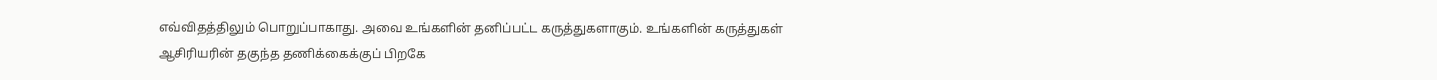எவ்விதத்திலும் பொறுப்பாகாது. அவை உங்களின் தனிப்பட்ட கருத்துகளாகும். உங்களின் கருத்துகள் ஆசிரியரின் தகுந்த தணிக்கைக்குப் பிறகே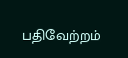பதிவேற்றம்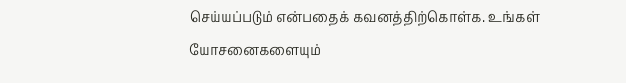செய்யப்படும் என்பதைக் கவனத்திற்கொள்க. உங்கள் யோசனைகளையும்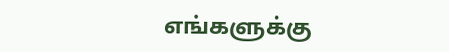எங்களுக்கு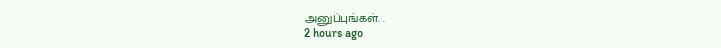அனுப்புங்கள். .
2 hours ago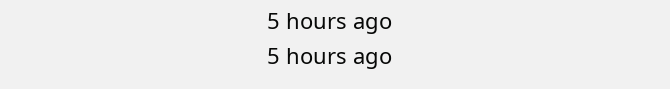5 hours ago
5 hours ago